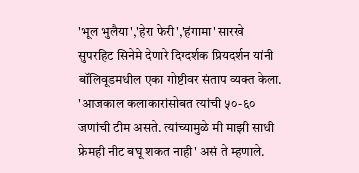'भूल भुलैया','हेरा फेरी','हंगामा' सारखे सुपरहिट सिनेमे देणारे दिग्दर्शक प्रियदर्शन यांनी बॉलिवूडमधील एका गोष्टीवर संताप व्यक्त केला. 'आजकाल कलाकारांसोबत त्यांची ५०-६० जणांची टीम असते. त्यांच्यामुळे मी माझी साधी फ्रेमही नीट बघू शकत नाही' असं ते म्हणाले.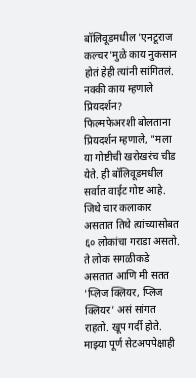बॉलिवूडमधील 'एनटूराज कल्चर'मुळे काय नुकसान होतं हेही त्यांनी सांगितलं. नक्की काय म्हणाले प्रियदर्शन?
फिल्मफेअरशी बोलताना प्रियदर्शन म्हणाले, "मला या गोष्टीची खरोखरंच चीड येते. ही बॉलिवूडमधील सर्वात वाईट गोष्ट आहे. जिथे चार कलाकार असतात तिथे त्यांच्यासोबत ६० लोकांचा गराडा असतो. ते लोक सगळीकडे असतात आणि मी सतत 'प्लिज क्लियर, प्लिज क्लियर' असं सांगत राहतो. खूप गर्दी होते. माझ्या पूर्ण सेटअपपेक्षाही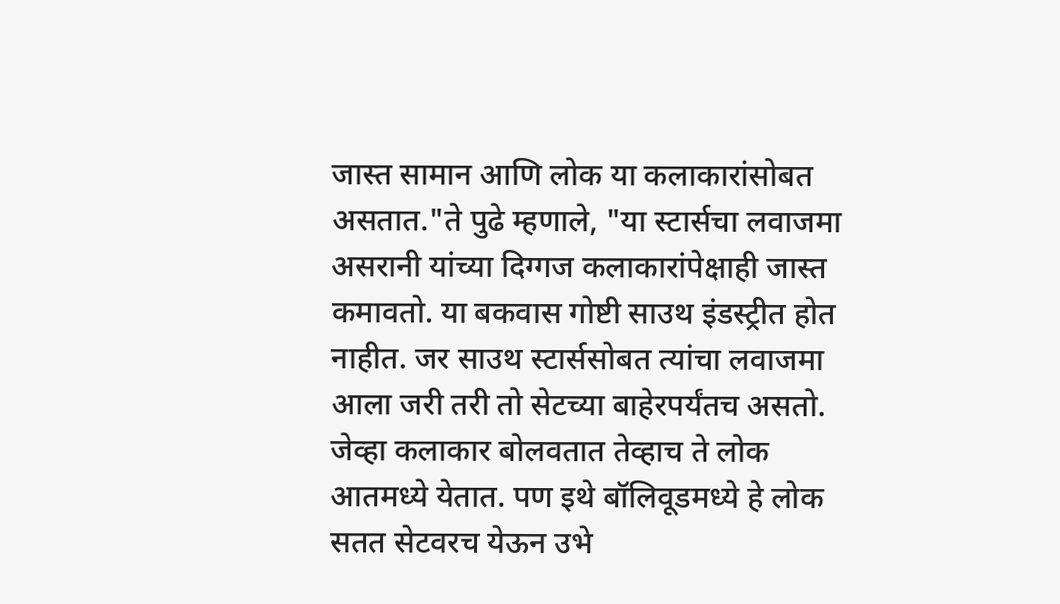जास्त सामान आणि लोक या कलाकारांसोबत असतात."ते पुढे म्हणाले, "या स्टार्सचा लवाजमा असरानी यांच्या दिग्गज कलाकारांपेक्षाही जास्त कमावतो. या बकवास गोष्टी साउथ इंडस्ट्रीत होत नाहीत. जर साउथ स्टार्ससोबत त्यांचा लवाजमा आला जरी तरी तो सेटच्या बाहेरपर्यंतच असतो. जेव्हा कलाकार बोलवतात तेव्हाच ते लोक आतमध्ये येतात. पण इथे बॉलिवूडमध्ये हे लोक सतत सेटवरच येऊन उभे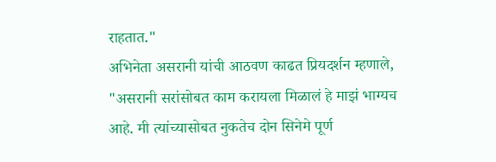राहतात."
अभिनेता असरानी यांची आठवण काढत प्रियदर्शन म्हणाले, "असरानी सरांसोबत काम करायला मिळालं हे माझं भाग्यच आहे. मी त्यांच्यासोबत नुकतेच दोन सिनेमे पूर्ण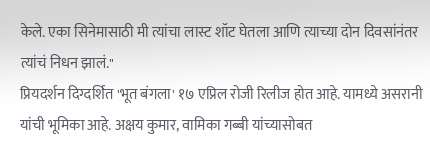केले. एका सिनेमासाठी मी त्यांचा लास्ट शॉट घेतला आणि त्याच्या दोन दिवसांनंतर त्यांचं निधन झालं."
प्रियदर्शन दिग्दर्शित 'भूत बंगला' १७ एप्रिल रोजी रिलीज होत आहे. यामध्ये असरानी यांची भूमिका आहे. अक्षय कुमार, वामिका गब्बी यांच्यासोबत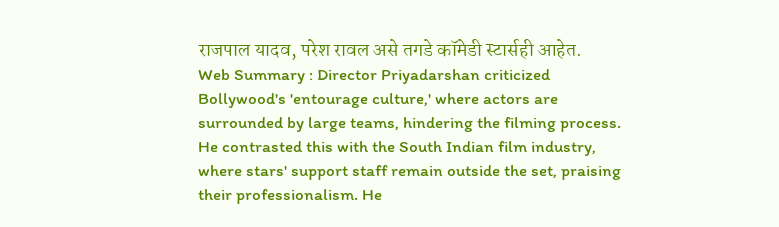राजपाल यादव, परेश रावल असे तगडे कॉमेडी स्टार्सही आहेत.
Web Summary : Director Priyadarshan criticized Bollywood's 'entourage culture,' where actors are surrounded by large teams, hindering the filming process. He contrasted this with the South Indian film industry, where stars' support staff remain outside the set, praising their professionalism. He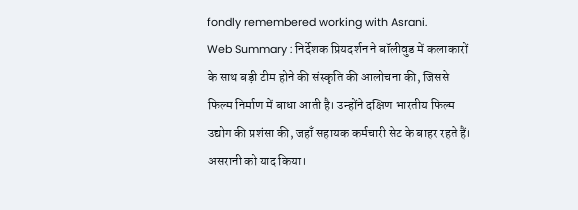fondly remembered working with Asrani.
Web Summary : निर्देशक प्रियदर्शन ने बॉलीवुड में कलाकारों के साथ बड़ी टीम होने की संस्कृति की आलोचना की, जिससे फिल्म निर्माण में बाधा आती है। उन्होंने दक्षिण भारतीय फिल्म उद्योग की प्रशंसा की, जहाँ सहायक कर्मचारी सेट के बाहर रहते हैं। असरानी को याद किया।